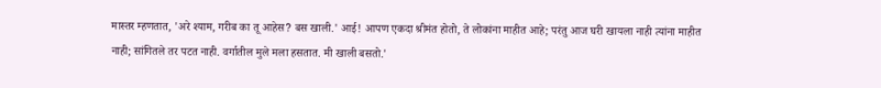मास्तर म्हणतात, 'अरे श्याम, गरीब का तू आहेस? बस खाली.' आई! आपण एकदा श्रीमंत होतो, ते लोकांना माहीत आहे; परंतु आज घरी खायला नाही त्यांना माहीत नाही; सांगितले तर पटत नाही. वर्गातील मुले मला हसतात. मी खाली बसतो.'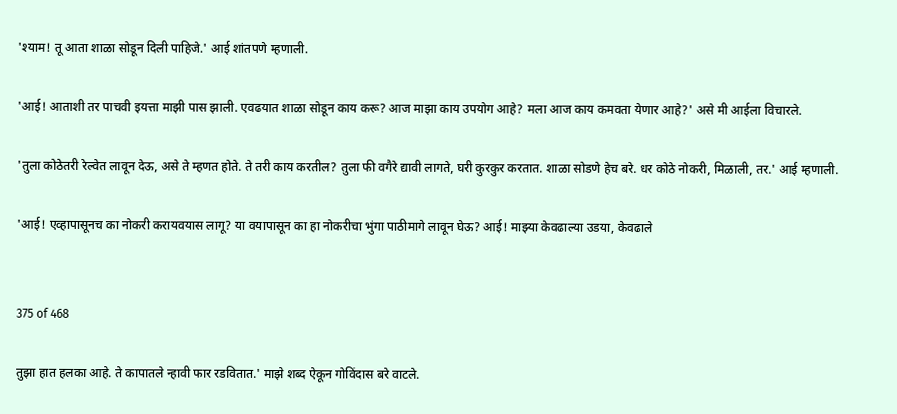'श्याम! तू आता शाळा सोडून दिली पाहिजे.' आई शांतपणे म्हणाली.

'आई! आताशी तर पाचवी इयत्ता माझी पास झाली. एवढयात शाळा सोडून काय करू? आज माझा काय उपयोग आहे? मला आज काय कमवता येणार आहे?' असे मी आईला विचारले.

'तुला कोठेतरी रेल्वेत लावून देऊ, असे ते म्हणत होते. ते तरी काय करतील? तुला फी वगैरे द्यावी लागते, घरी कुरकुर करतात. शाळा सोडणे हेच बरे. धर कोठे नोकरी, मिळाली, तर.' आई म्हणाली.

'आई! एव्हापासूनच का नोकरी करायवयास लागू? या वयापासून का हा नोकरीचा भुंगा पाठीमागे लावून घेऊ? आई! माझ्या केवढाल्या उडया, केवढाले


375 of 468

तुझा हात हलका आहे. ते कापातले न्हावी फार रडवितात.' माझे शब्द ऐकून गोविंदास बरे वाटले.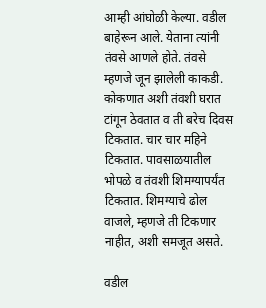आम्ही आंघोळी केल्या. वडील बाहेरून आले. येताना त्यांनी तंवसे आणले होते. तंवसे म्हणजे जून झालेली काकडी. कोकणात अशी तंवशी घरात टांगून ठेवतात व ती बरेच दिवस टिकतात. चार चार महिने टिकतात. पावसाळयातील भोपळे व तंवशी शिमग्यापर्यंत टिकतात. शिमग्याचे ढोल वाजले, म्हणजे ती टिकणार नाहीत, अशी समजूत असते.

वडील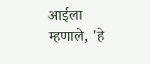आईला म्हणाले, 'हे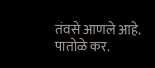तंवसे आणले आहे. पातोळे कर.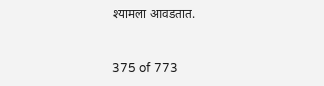श्यामला आवडतात.


375 of 773